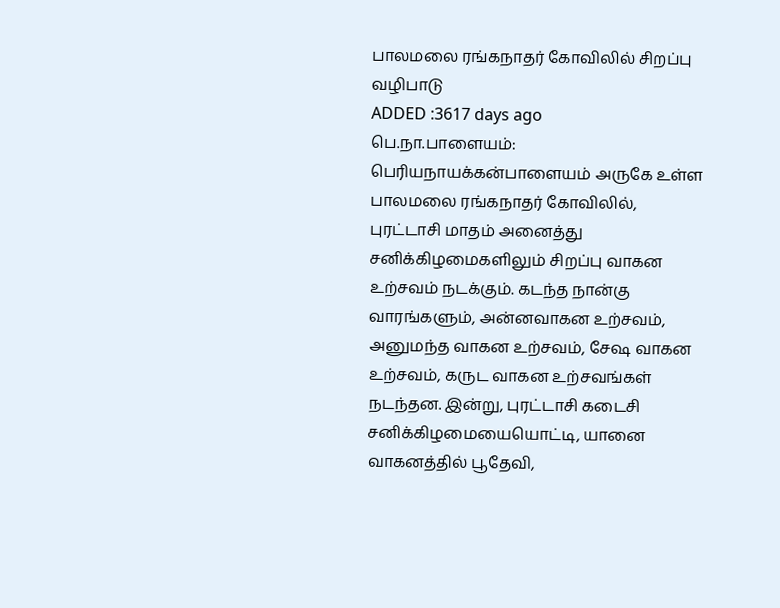பாலமலை ரங்கநாதர் கோவிலில் சிறப்பு வழிபாடு
ADDED :3617 days ago
பெ.நா.பாளையம்: பெரியநாயக்கன்பாளையம் அருகே உள்ள பாலமலை ரங்கநாதர் கோவிலில், புரட்டாசி மாதம் அனைத்து சனிக்கிழமைகளிலும் சிறப்பு வாகன உற்சவம் நடக்கும். கடந்த நான்கு வாரங்களும், அன்னவாகன உற்சவம், அனுமந்த வாகன உற்சவம், சேஷ வாகன உற்சவம், கருட வாகன உற்சவங்கள் நடந்தன. இன்று, புரட்டாசி கடைசி சனிக்கிழமையையொட்டி, யானை வாகனத்தில் பூதேவி,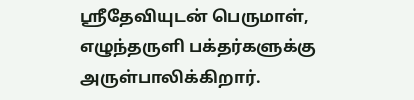ஸ்ரீதேவியுடன் பெருமாள், எழுந்தருளி பக்தர்களுக்கு அருள்பாலிக்கிறார்.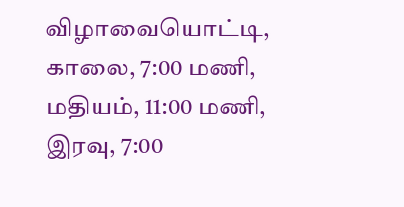விழாவையொட்டி, காலை, 7:00 மணி, மதியம், 11:00 மணி, இரவு, 7:00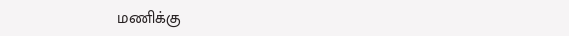மணிக்கு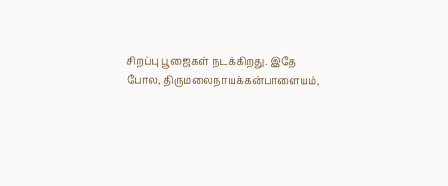சிறப்பு பூஜைகள் நடக்கிறது. இதே போல, திருமலைநாயக்கன்பாளையம்,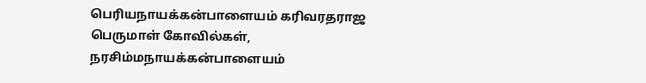பெரியநாயக்கன்பாளையம் கரிவரதராஜ பெருமாள் கோவில்கள், நரசிம்மநாயக்கன்பாளையம்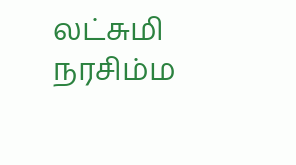லட்சுமி நரசிம்ம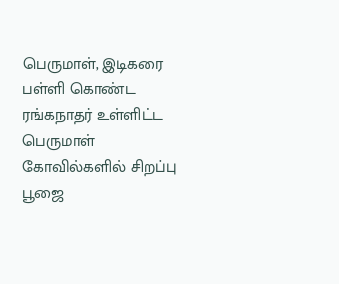பெருமாள், இடிகரை பள்ளி கொண்ட ரங்கநாதர் உள்ளிட்ட பெருமாள் கோவில்களில் சிறப்பு பூஜை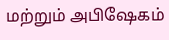மற்றும் அபிஷேகம்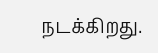நடக்கிறது.